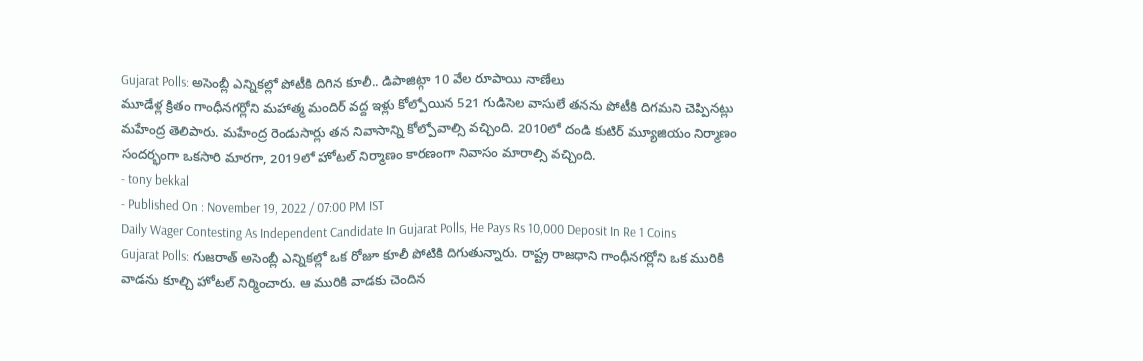Gujarat Polls: అసెంబ్లీ ఎన్నికల్లో పోటీకి దిగిన కూలీ.. డిపాజిట్గా 10 వేల రూపాయి నాణేలు
మూడేళ్ల క్రితం గాంధీనగర్లోని మహాత్మ మందిర్ వద్ద ఇళ్లు కోల్పోయిన 521 గుడిసెల వాసులే తనను పోటీకి దిగమని చెప్పినట్లు మహేంద్ర తెలిపారు. మహేంద్ర రెండుసార్లు తన నివాసాన్ని కోల్పోవాల్సి వచ్చింది. 2010లో దండి కుటిర్ మ్యూజియం నిర్మాణం సందర్భంగా ఒకసారి మారగా, 2019లో హోటల్ నిర్మాణం కారణంగా నివాసం మారాల్సి వచ్చింది.
- tony bekkal
- Published On : November 19, 2022 / 07:00 PM IST
Daily Wager Contesting As Independent Candidate In Gujarat Polls, He Pays Rs 10,000 Deposit In Re 1 Coins
Gujarat Polls: గుజరాత్ అసెంబ్లీ ఎన్నికల్లో ఒక రోజూ కూలీ పోటికి దిగుతున్నారు. రాష్ట్ర రాజధాని గాంధీనగర్లోని ఒక మురికి వాడను కూల్చి హోటల్ నిర్మించారు. ఆ మురికి వాడకు చెందిన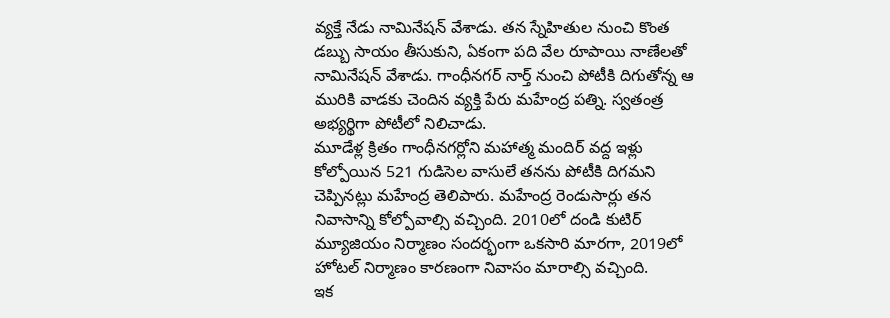వ్యక్తే నేడు నామినేషన్ వేశాడు. తన స్నేహితుల నుంచి కొంత డబ్బు సాయం తీసుకుని, ఏకంగా పది వేల రూపాయి నాణేలతో నామినేషన్ వేశాడు. గాంధీనగర్ నార్త్ నుంచి పోటీకి దిగుతోన్న ఆ మురికి వాడకు చెందిన వ్యక్తి పేరు మహేంద్ర పత్ని. స్వతంత్ర అభ్యర్థిగా పోటీలో నిలిచాడు.
మూడేళ్ల క్రితం గాంధీనగర్లోని మహాత్మ మందిర్ వద్ద ఇళ్లు కోల్పోయిన 521 గుడిసెల వాసులే తనను పోటీకి దిగమని చెప్పినట్లు మహేంద్ర తెలిపారు. మహేంద్ర రెండుసార్లు తన నివాసాన్ని కోల్పోవాల్సి వచ్చింది. 2010లో దండి కుటిర్ మ్యూజియం నిర్మాణం సందర్భంగా ఒకసారి మారగా, 2019లో హోటల్ నిర్మాణం కారణంగా నివాసం మారాల్సి వచ్చింది.
ఇక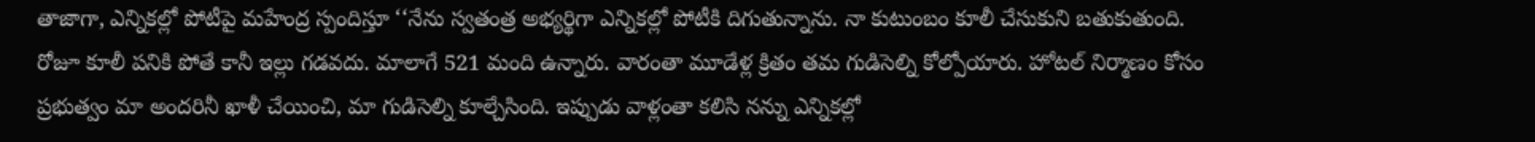తాజాగా, ఎన్నికల్లో పోటీపై మహేంద్ర స్పందిస్తూ ‘‘నేను స్వతంత్ర అభ్యర్థిగా ఎన్నికల్లో పోటీకి దిగుతున్నాను. నా కుటుంబం కూలీ చేసుకుని బతుకుతుంది. రోజూ కూలీ పనికి పోతే కానీ ఇల్లు గడవదు. మాలాగే 521 మంది ఉన్నారు. వారంతా మూడేళ్ల క్రితం తమ గుడిసెల్ని కోల్పోయారు. హోటల్ నిర్మాణం కోసం ప్రభుత్వం మా అందరినీ ఖాళీ చేయించి, మా గుడిసెల్ని కూల్చేసింది. ఇప్పుడు వాళ్లంతా కలిసి నన్ను ఎన్నికల్లో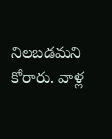నిలబడమని కోరారు. వాళ్ల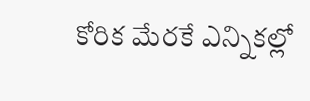కోరిక మేరకే ఎన్నికల్లో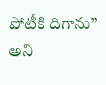పోటీకి దిగాను’’ అని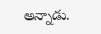అన్నాడు.